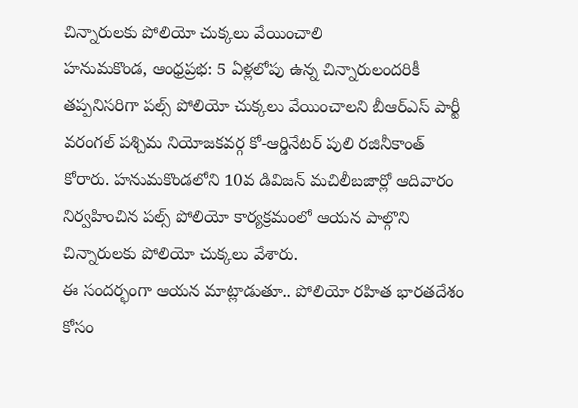చిన్నారులకు పోలియో చుక్కలు వేయించాలి
హనుమకొండ, ఆంధ్రప్రభ: 5 ఏళ్లలోపు ఉన్న చిన్నారులందరికీ తప్పనిసరిగా పల్స్ పోలియో చుక్కలు వేయించాలని బీఆర్ఎస్ పార్టీ వరంగల్ పశ్చిమ నియోజకవర్గ కో-ఆర్డినేటర్ పులి రజినీకాంత్ కోరారు. హనుమకొండలోని 10వ డివిజన్ మచిలీబజార్లో ఆదివారం నిర్వహించిన పల్స్ పోలియో కార్యక్రమంలో ఆయన పాల్గొని చిన్నారులకు పోలియో చుక్కలు వేశారు.
ఈ సందర్భంగా ఆయన మాట్లాడుతూ.. పోలియో రహిత భారతదేశం కోసం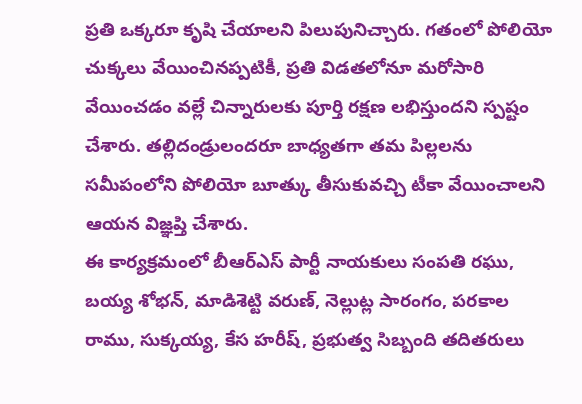ప్రతి ఒక్కరూ కృషి చేయాలని పిలుపునిచ్చారు. గతంలో పోలియో చుక్కలు వేయించినప్పటికీ, ప్రతి విడతలోనూ మరోసారి వేయించడం వల్లే చిన్నారులకు పూర్తి రక్షణ లభిస్తుందని స్పష్టం చేశారు. తల్లిదండ్రులందరూ బాధ్యతగా తమ పిల్లలను సమీపంలోని పోలియో బూత్కు తీసుకువచ్చి టీకా వేయించాలని ఆయన విజ్ఞప్తి చేశారు.
ఈ కార్యక్రమంలో బీఆర్ఎస్ పార్టీ నాయకులు సంపతి రఘు, బయ్య శోభన్, మాడిశెట్టి వరుణ్, నెల్లుట్ల సారంగం, పరకాల రాము, సుక్కయ్య, కేస హరీష్, ప్రభుత్వ సిబ్బంది తదితరులు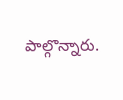పాల్గొన్నారు.